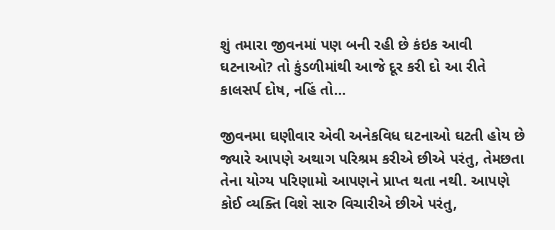શું તમારા જીવનમાં પણ બની રહી છે કંઇક આવી ઘટનાઓ? તો કુંડળીમાંથી આજે દૂર કરી દો આ રીતે કાલસર્પ દોષ, નહિં તો…

જીવનમા ઘણીવાર એવી અનેકવિધ ઘટનાઓ ઘટતી હોય છે જ્યારે આપણે અથાગ પરિશ્રમ કરીએ છીએ પરંતુ, તેમછતા તેના યોગ્ય પરિણામો આપણને પ્રાપ્ત થતા નથી. આપણે કોઈ વ્યક્તિ વિશે સારુ વિચારીએ છીએ પરંતુ,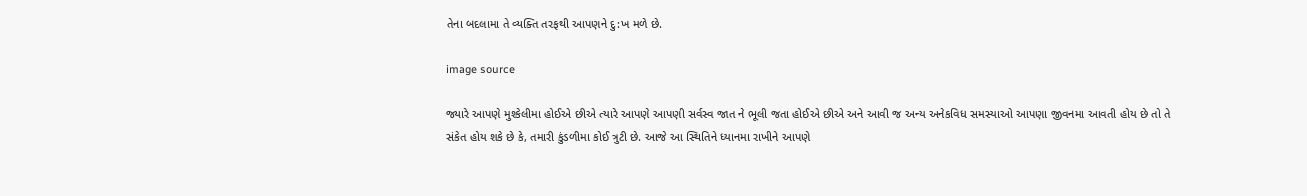તેના બદલામા તે વ્યક્તિ તરફથી આપણને દુ:ખ મળે છે.

image source

જ્યારે આપણે મુશ્કેલીમા હોઈએ છીએ ત્યારે આપણે આપણી સર્વસ્વ જાત ને ભૂલી જતા હોઈએ છીએ અને આવી જ અન્ય અનેકવિધ સમસ્યાઓ આપણા જીવનમા આવતી હોય છે તો તે સંકેત હોય શકે છે કે, તમારી કુંડળીમા કોઈ ત્રુટી છે. આજે આ સ્થિતિને ધ્યાનમા રાખીને આપણે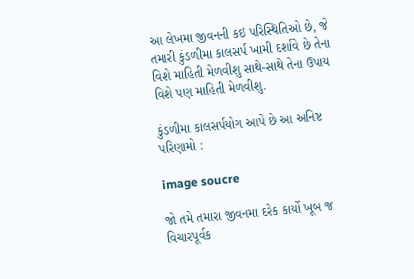આ લેખમા જીવનની કઇ પરિસ્થિતિઓ છે, જે તમારી કુંડળીમા કાલસર્પ ખામી દર્શાવે છે તેના વિશે માહિતી મેળવીશુ સાથે-સાથે તેના ઉપાય વિશે પણ માહિતી મેળવીશુ.

કુંડળીમા કાલસર્પયોગ આપે છે આ અનિષ્ટ પરિણામો :

image soucre

જો તમે તમારા જીવનમા દરેક કાર્યો ખૂબ જ વિચારપૂર્વક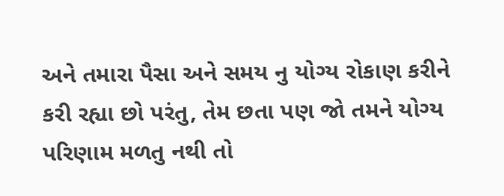અને તમારા પૈસા અને સમય નુ યોગ્ય રોકાણ કરીને કરી રહ્યા છો પરંતુ, તેમ છતા પણ જો તમને યોગ્ય પરિણામ મળતુ નથી તો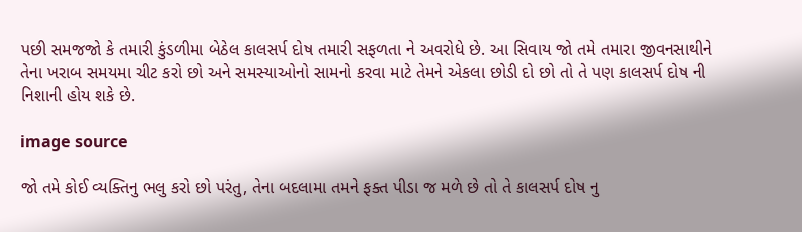પછી સમજજો કે તમારી કુંડળીમા બેઠેલ કાલસર્પ દોષ તમારી સફળતા ને અવરોધે છે. આ સિવાય જો તમે તમારા જીવનસાથીને તેના ખરાબ સમયમા ચીટ કરો છો અને સમસ્યાઓનો સામનો કરવા માટે તેમને એકલા છોડી દો છો તો તે પણ કાલસર્પ દોષ ની નિશાની હોય શકે છે.

image source

જો તમે કોઈ વ્યક્તિનુ ભલુ કરો છો પરંતુ, તેના બદલામા તમને ફક્ત પીડા જ મળે છે તો તે કાલસર્પ દોષ નુ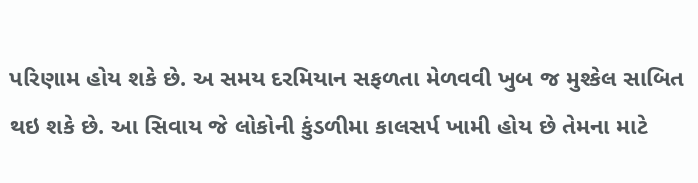પરિણામ હોય શકે છે. અ સમય દરમિયાન સફળતા મેળવવી ખુબ જ મુશ્કેલ સાબિત થઇ શકે છે. આ સિવાય જે લોકોની કુંડળીમા કાલસર્પ ખામી હોય છે તેમના માટે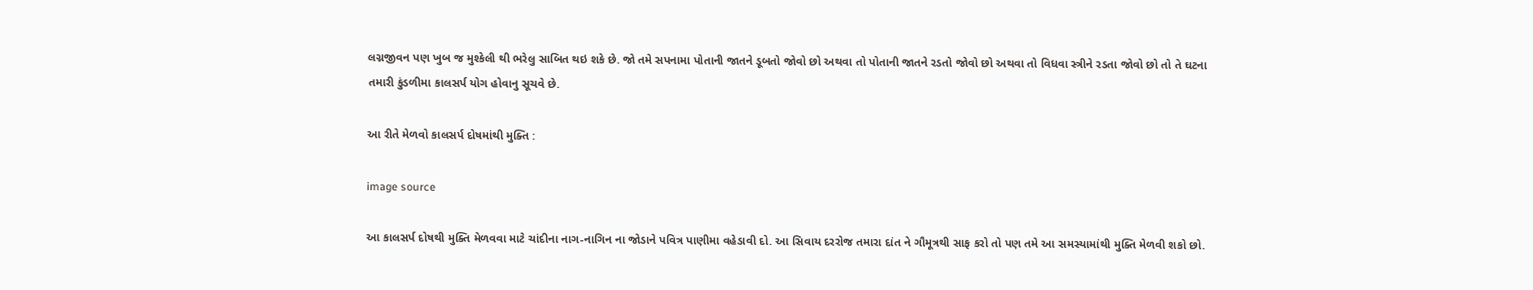લગ્નજીવન પણ ખુબ જ મુશ્કેલી થી ભરેલુ સાબિત થઇ શકે છે. જો તમે સપનામા પોતાની જાતને ડૂબતો જોવો છો અથવા તો પોતાની જાતને રડતો જોવો છો અથવા તો વિધવા સ્ત્રીને રડતા જોવો છો તો તે ઘટના તમારી કુંડળીમા કાલસર્પ યોગ હોવાનુ સૂચવે છે.

આ રીતે મેળવો કાલસર્પ દોષમાંથી મુક્તિ :

image source

આ કાલસર્પ દોષથી મુક્તિ મેળવવા માટે ચાંદીના નાગ-નાગિન ના જોડાને પવિત્ર પાણીમા વહેડાવી દો. આ સિવાય દરરોજ તમારા દાંત ને ગૌમૂત્રથી સાફ કરો તો પણ તમે આ સમસ્યામાંથી મુક્તિ મેળવી શકો છો.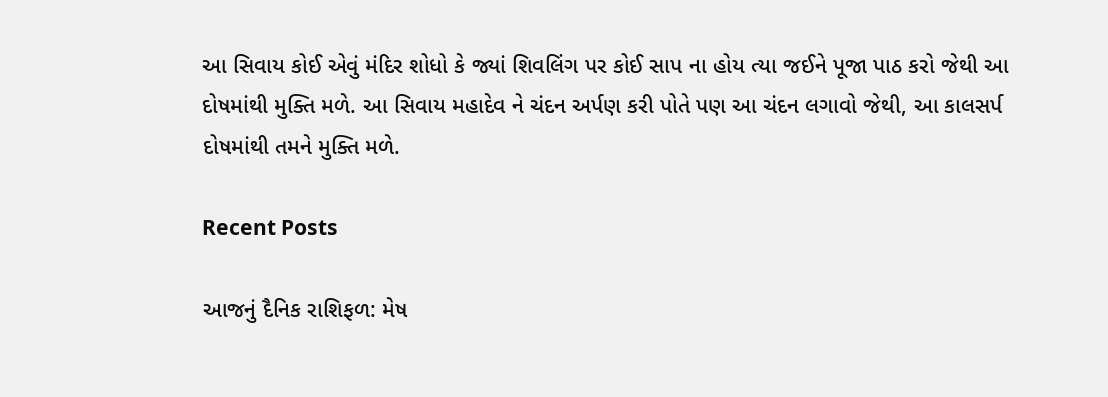આ સિવાય કોઈ એવું મંદિર શોધો કે જ્યાં શિવલિંગ પર કોઈ સાપ ના હોય ત્યા જઈને પૂજા પાઠ કરો જેથી આ દોષમાંથી મુક્તિ મળે. આ સિવાય મહાદેવ ને ચંદન અર્પણ કરી પોતે પણ આ ચંદન લગાવો જેથી, આ કાલસર્પ દોષમાંથી તમને મુક્તિ મળે.

Recent Posts

આજનું દૈનિક રાશિફળ: મેષ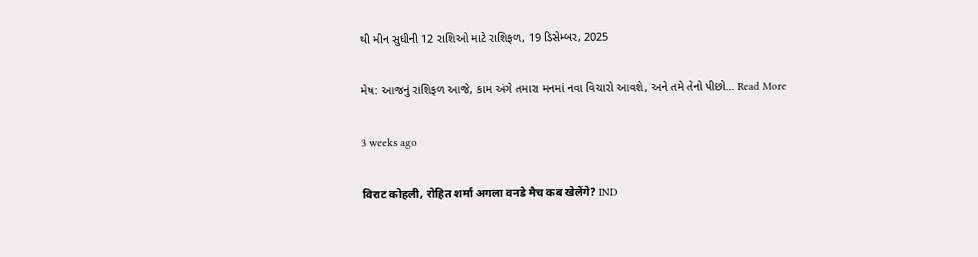થી મીન સુધીની 12 રાશિઓ માટે રાશિફળ, 19 ડિસેમ્બર, 2025

મેષ: આજનું રાશિફળ આજે, કામ અંગે તમારા મનમાં નવા વિચારો આવશે, અને તમે તેનો પીછો… Read More

3 weeks ago

विराट कोहली, रोहित शर्मा अगला वनडे मैच कब खेलेंगे? IND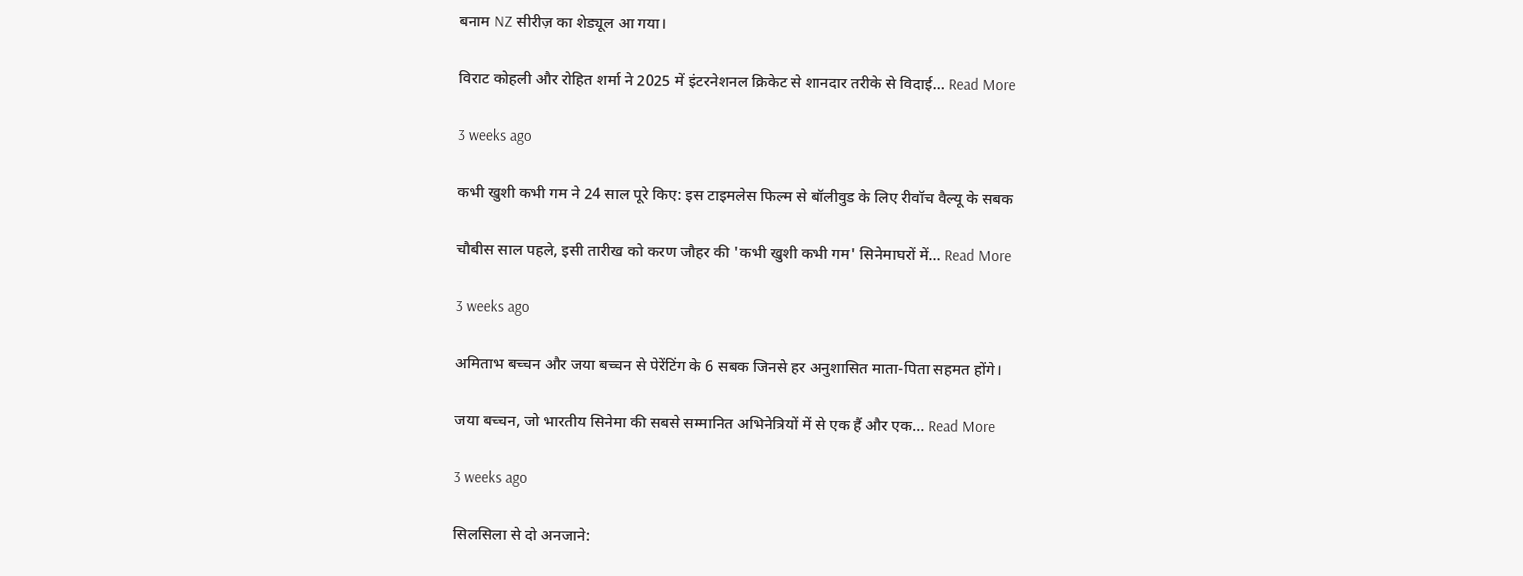बनाम NZ सीरीज़ का शेड्यूल आ गया।

विराट कोहली और रोहित शर्मा ने 2025 में इंटरनेशनल क्रिकेट से शानदार तरीके से विदाई… Read More

3 weeks ago

कभी खुशी कभी गम ने 24 साल पूरे किए: इस टाइमलेस फिल्म से बॉलीवुड के लिए रीवॉच वैल्यू के सबक

चौबीस साल पहले, इसी तारीख को करण जौहर की 'कभी खुशी कभी गम' सिनेमाघरों में… Read More

3 weeks ago

अमिताभ बच्चन और जया बच्चन से पेरेंटिंग के 6 सबक जिनसे हर अनुशासित माता-पिता सहमत होंगे।

जया बच्चन, जो भारतीय सिनेमा की सबसे सम्मानित अभिनेत्रियों में से एक हैं और एक… Read More

3 weeks ago

सिलसिला से दो अनजाने: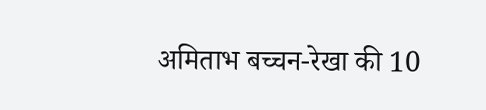अमिताभ बच्चन-रेखा की 10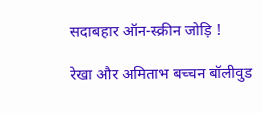सदाबहार ऑन-स्क्रीन जोड़ि !

रेखा और अमिताभ बच्चन बॉलीवुड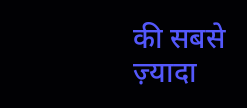की सबसे ज़्यादा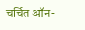चर्चित ऑन-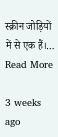स्क्रीन जोड़ियों में से एक हैं।… Read More

3 weeks ago